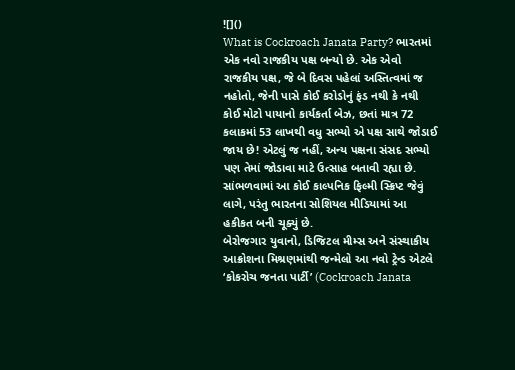![]()
What is Cockroach Janata Party? ભારતમાં એક નવો રાજકીય પક્ષ બન્યો છે. એક એવો રાજકીય પક્ષ, જે બે દિવસ પહેલાં અસ્તિત્વમાં જ નહોતો, જેની પાસે કોઈ કરોડોનું ફંડ નથી કે નથી કોઈ મોટો પાયાનો કાર્યકર્તા બેઝ, છતાં માત્ર 72 કલાકમાં 53 લાખથી વધુ સભ્યો એ પક્ષ સાથે જોડાઈ જાય છે! એટલું જ નહીં, અન્ય પક્ષના સંસદ સભ્યો પણ તેમાં જોડાવા માટે ઉત્સાહ બતાવી રહ્યા છે. સાંભળવામાં આ કોઈ કાલ્પનિક ફિલ્મી સ્ક્રિપ્ટ જેવું લાગે, પરંતુ ભારતના સોશિયલ મીડિયામાં આ હકીકત બની ચૂક્યું છે.
બેરોજગાર યુવાનો, ડિજિટલ મીમ્સ અને સંસ્થાકીય આક્રોશના મિશ્રણમાંથી જન્મેલો આ નવો ટ્રેન્ડ એટલે ‘કોકરોચ જનતા પાર્ટી’ (Cockroach Janata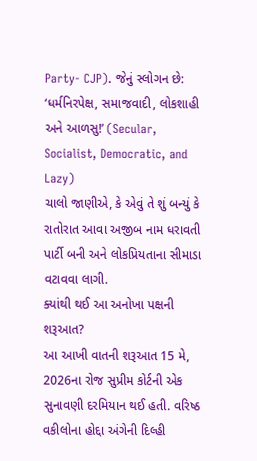Party- CJP). જેનું સ્લોગન છે: ‘ધર્મનિરપેક્ષ, સમાજવાદી, લોકશાહી અને આળસુ!’ (Secular, Socialist, Democratic, and Lazy)
ચાલો જાણીએ, કે એવું તે શું બન્યું કે રાતોરાત આવા અજીબ નામ ધરાવતી પાર્ટી બની અને લોકપ્રિયતાના સીમાડા વટાવવા લાગી.
ક્યાંથી થઈ આ અનોખા પક્ષની શરૂઆત?
આ આખી વાતની શરૂઆત 15 મે, 2026ના રોજ સુપ્રીમ કોર્ટની એક સુનાવણી દરમિયાન થઈ હતી. વરિષ્ઠ વકીલોના હોદ્દા અંગેની દિલ્હી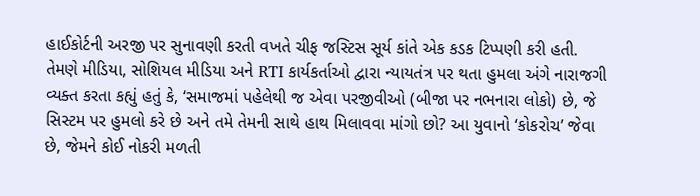હાઈકોર્ટની અરજી પર સુનાવણી કરતી વખતે ચીફ જસ્ટિસ સૂર્ય કાંતે એક કડક ટિપ્પણી કરી હતી.
તેમણે મીડિયા, સોશિયલ મીડિયા અને RTI કાર્યકર્તાઓ દ્વારા ન્યાયતંત્ર પર થતા હુમલા અંગે નારાજગી વ્યક્ત કરતા કહ્યું હતું કે, ‘સમાજમાં પહેલેથી જ એવા પરજીવીઓ (બીજા પર નભનારા લોકો) છે, જે સિસ્ટમ પર હુમલો કરે છે અને તમે તેમની સાથે હાથ મિલાવવા માંગો છો? આ યુવાનો ‘કોકરોચ’ જેવા છે, જેમને કોઈ નોકરી મળતી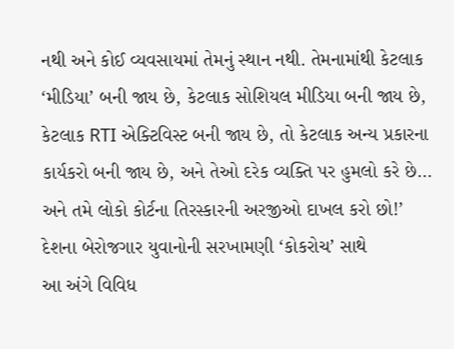નથી અને કોઈ વ્યવસાયમાં તેમનું સ્થાન નથી. તેમનામાંથી કેટલાક ‘મીડિયા’ બની જાય છે, કેટલાક સોશિયલ મીડિયા બની જાય છે, કેટલાક RTI એક્ટિવિસ્ટ બની જાય છે, તો કેટલાક અન્ય પ્રકારના કાર્યકરો બની જાય છે, અને તેઓ દરેક વ્યક્તિ પર હુમલો કરે છે… અને તમે લોકો કોર્ટના તિરસ્કારની અરજીઓ દાખલ કરો છો!’
દેશના બેરોજગાર યુવાનોની સરખામણી ‘કોકરોચ’ સાથે
આ અંગે વિવિધ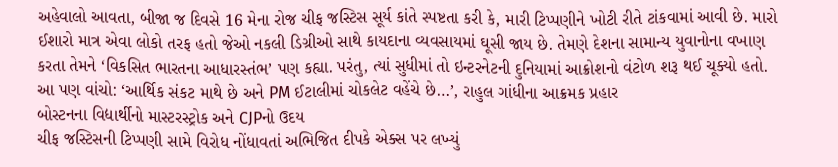અહેવાલો આવતા, બીજા જ દિવસે 16 મેના રોજ ચીફ જસ્ટિસ સૂર્ય કાંતે સ્પષ્ટતા કરી કે, મારી ટિપ્પણીને ખોટી રીતે ટાંકવામાં આવી છે. મારો ઈશારો માત્ર એવા લોકો તરફ હતો જેઓ નકલી ડિગ્રીઓ સાથે કાયદાના વ્યવસાયમાં ઘૂસી જાય છે. તેમણે દેશના સામાન્ય યુવાનોના વખાણ કરતા તેમને ‘વિકસિત ભારતના આધારસ્તંભ’ પણ કહ્યા. પરંતુ, ત્યાં સુધીમાં તો ઇન્ટરનેટની દુનિયામાં આક્રોશનો વંટોળ શરૂ થઈ ચૂક્યો હતો.
આ પણ વાંચો: ‘આર્થિક સંકટ માથે છે અને PM ઈટાલીમાં ચોકલેટ વહેંચે છે…’, રાહુલ ગાંધીના આક્રમક પ્રહાર
બોસ્ટનના વિદ્યાર્થીનો માસ્ટરસ્ટ્રોક અને CJPનો ઉદય
ચીફ જસ્ટિસની ટિપ્પણી સામે વિરોધ નોંધાવતાં અભિજિત દીપકે એક્સ પર લખ્યું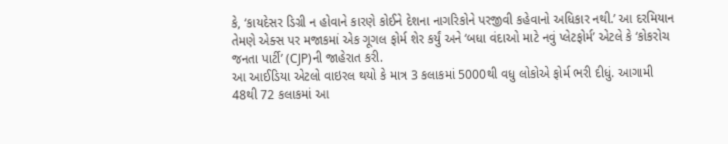કે, ‘કાયદેસર ડિગ્રી ન હોવાને કારણે કોઈને દેશના નાગરિકોને પરજીવી કહેવાનો અધિકાર નથી.’ આ દરમિયાન તેમણે એક્સ પર મજાકમાં એક ગૂગલ ફોર્મ શેર કર્યું અને ‘બધા વંદાઓ માટે નવું પ્લેટફોર્મ’ એટલે કે ‘કોકરોચ જનતા પાર્ટી’ (CJP)ની જાહેરાત કરી.
આ આઈડિયા એટલો વાઇરલ થયો કે માત્ર 3 કલાકમાં 5000થી વધુ લોકોએ ફોર્મ ભરી દીધું. આગામી 48થી 72 કલાકમાં આ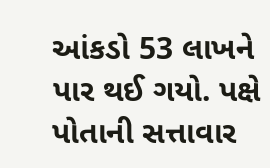આંકડો 53 લાખને પાર થઈ ગયો. પક્ષે પોતાની સત્તાવાર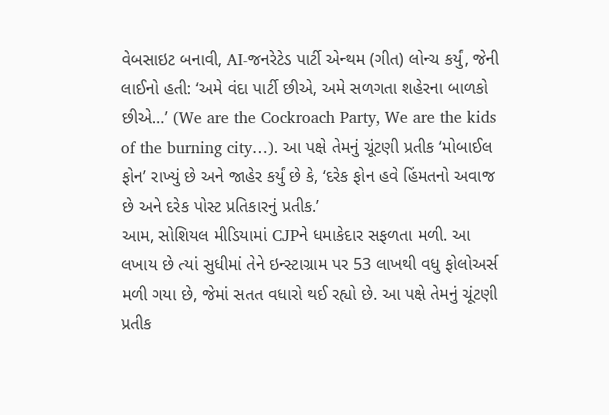વેબસાઇટ બનાવી, AI-જનરેટેડ પાર્ટી એન્થમ (ગીત) લોન્ચ કર્યું, જેની લાઈનો હતી: ‘અમે વંદા પાર્ટી છીએ, અમે સળગતા શહેરના બાળકો છીએ…’ (We are the Cockroach Party, We are the kids of the burning city…). આ પક્ષે તેમનું ચૂંટણી પ્રતીક ‘મોબાઈલ ફોન’ રાખ્યું છે અને જાહેર કર્યું છે કે, ‘દરેક ફોન હવે હિંમતનો અવાજ છે અને દરેક પોસ્ટ પ્રતિકારનું પ્રતીક.’
આમ, સોશિયલ મીડિયામાં CJPને ધમાકેદાર સફળતા મળી. આ લખાય છે ત્યાં સુધીમાં તેને ઇન્સ્ટાગ્રામ પર 53 લાખથી વધુ ફોલોઅર્સ મળી ગયા છે, જેમાં સતત વધારો થઈ રહ્યો છે. આ પક્ષે તેમનું ચૂંટણી પ્રતીક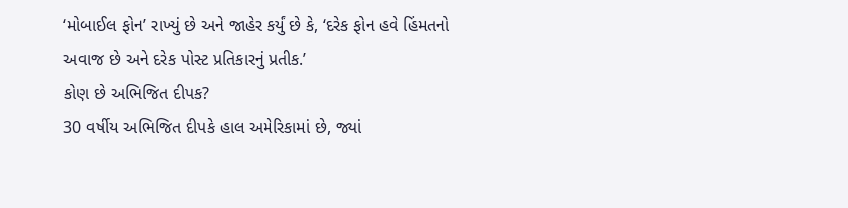‘મોબાઈલ ફોન’ રાખ્યું છે અને જાહેર કર્યું છે કે, ‘દરેક ફોન હવે હિંમતનો અવાજ છે અને દરેક પોસ્ટ પ્રતિકારનું પ્રતીક.’
કોણ છે અભિજિત દીપક?
30 વર્ષીય અભિજિત દીપકે હાલ અમેરિકામાં છે, જ્યાં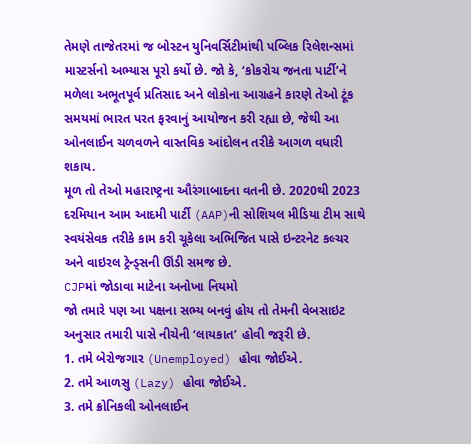તેમણે તાજેતરમાં જ બોસ્ટન યુનિવર્સિટીમાંથી પબ્લિક રિલેશન્સમાં માસ્ટર્સનો અભ્યાસ પૂરો કર્યો છે. જો કે, ‘કોકરોચ જનતા પાર્ટી’ને મળેલા અભૂતપૂર્વ પ્રતિસાદ અને લોકોના આગ્રહને કારણે તેઓ ટૂંક સમયમાં ભારત પરત ફરવાનું આયોજન કરી રહ્યા છે, જેથી આ ઓનલાઈન ચળવળને વાસ્તવિક આંદોલન તરીકે આગળ વધારી શકાય.
મૂળ તો તેઓ મહારાષ્ટ્રના ઔરંગાબાદના વતની છે. 2020થી 2023 દરમિયાન આમ આદમી પાર્ટી (AAP)ની સોશિયલ મીડિયા ટીમ સાથે સ્વયંસેવક તરીકે કામ કરી ચૂકેલા અભિજિત પાસે ઇન્ટરનેટ કલ્ચર અને વાઇરલ ટ્રેન્ડ્સની ઊંડી સમજ છે.
CJPમાં જોડાવા માટેના અનોખા નિયમો
જો તમારે પણ આ પક્ષના સભ્ય બનવું હોય તો તેમની વેબસાઇટ અનુસાર તમારી પાસે નીચેની ‘લાયકાત’ હોવી જરૂરી છે.
1. તમે બેરોજગાર (Unemployed) હોવા જોઈએ.
2. તમે આળસુ (Lazy) હોવા જોઈએ.
3. તમે ક્રોનિકલી ઓનલાઈન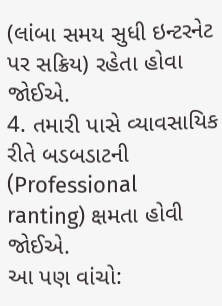(લાંબા સમય સુધી ઇન્ટરનેટ પર સક્રિય) રહેતા હોવા જોઈએ.
4. તમારી પાસે વ્યાવસાયિક રીતે બડબડાટની (Professional ranting) ક્ષમતા હોવી જોઈએ.
આ પણ વાંચો: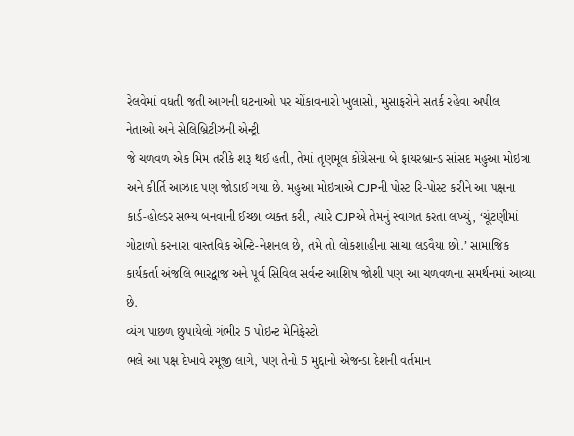રેલવેમાં વધતી જતી આગની ઘટનાઓ પર ચોંકાવનારો ખુલાસો, મુસાફરોને સતર્ક રહેવા અપીલ
નેતાઓ અને સેલિબ્રિટીઝની એન્ટ્રી
જે ચળવળ એક મિમ તરીકે શરૂ થઈ હતી, તેમાં તૃણમૂલ કોંગ્રેસના બે ફાયરબ્રાન્ડ સાંસદ મહુઆ મોઇત્રા અને કીર્તિ આઝાદ પણ જોડાઈ ગયા છે. મહુઆ મોઇત્રાએ CJPની પોસ્ટ રિ-પોસ્ટ કરીને આ પક્ષના કાર્ડ-હોલ્ડર સભ્ય બનવાની ઈચ્છા વ્યક્ત કરી, ત્યારે CJPએ તેમનું સ્વાગત કરતા લખ્યું, ‘ચૂંટણીમાં ગોટાળો કરનારા વાસ્તવિક એન્ટિ-નેશનલ છે, તમે તો લોકશાહીના સાચા લડવૈયા છો.’ સામાજિક કાર્યકર્તા અંજલિ ભારદ્વાજ અને પૂર્વ સિવિલ સર્વન્ટ આશિષ જોશી પણ આ ચળવળના સમર્થનમાં આવ્યા છે.
વ્યંગ પાછળ છુપાયેલો ગંભીર 5 પોઇન્ટ મેનિફેસ્ટો
ભલે આ પક્ષ દેખાવે રમૂજી લાગે, પણ તેનો 5 મુદ્દાનો એજન્ડા દેશની વર્તમાન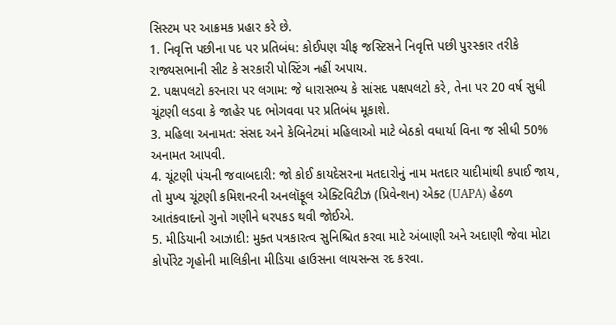સિસ્ટમ પર આક્રમક પ્રહાર કરે છે.
1. નિવૃત્તિ પછીના પદ પર પ્રતિબંધ: કોઈપણ ચીફ જસ્ટિસને નિવૃત્તિ પછી પુરસ્કાર તરીકે રાજ્યસભાની સીટ કે સરકારી પોસ્ટિંગ નહીં અપાય.
2. પક્ષપલટો કરનારા પર લગામ: જે ધારાસભ્ય કે સાંસદ પક્ષપલટો કરે, તેના પર 20 વર્ષ સુધી ચૂંટણી લડવા કે જાહેર પદ ભોગવવા પર પ્રતિબંધ મૂકાશે.
3. મહિલા અનામત: સંસદ અને કેબિનેટમાં મહિલાઓ માટે બેઠકો વધાર્યા વિના જ સીધી 50% અનામત આપવી.
4. ચૂંટણી પંચની જવાબદારી: જો કોઈ કાયદેસરના મતદારોનું નામ મતદાર યાદીમાંથી કપાઈ જાય, તો મુખ્ય ચૂંટણી કમિશનરની અનલૉફૂલ એક્ટિવિટીઝ (પ્રિવેન્શન) એક્ટ (UAPA) હેઠળ આતંકવાદનો ગુનો ગણીને ધરપકડ થવી જોઈએ.
5. મીડિયાની આઝાદી: મુક્ત પત્રકારત્વ સુનિશ્ચિત કરવા માટે અંબાણી અને અદાણી જેવા મોટા કોર્પોરેટ ગૃહોની માલિકીના મીડિયા હાઉસના લાયસન્સ રદ કરવા.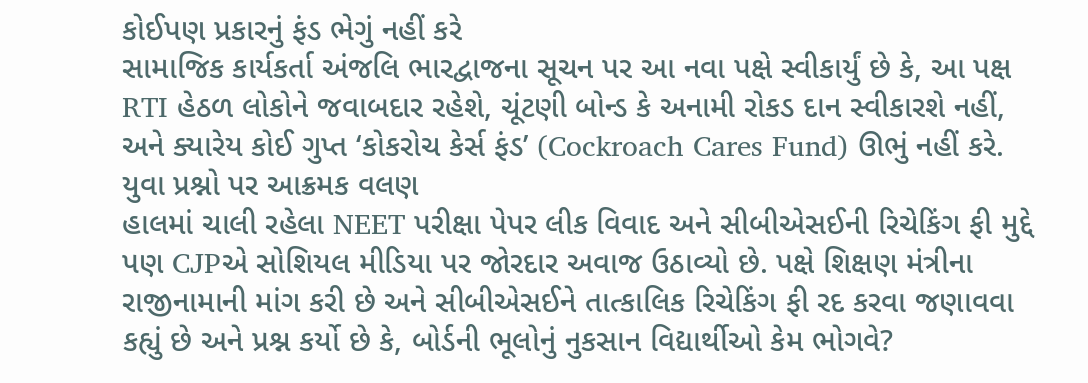કોઈપણ પ્રકારનું ફંડ ભેગું નહીં કરે
સામાજિક કાર્યકર્તા અંજલિ ભારદ્વાજના સૂચન પર આ નવા પક્ષે સ્વીકાર્યું છે કે, આ પક્ષ RTI હેઠળ લોકોને જવાબદાર રહેશે, ચૂંટણી બોન્ડ કે અનામી રોકડ દાન સ્વીકારશે નહીં, અને ક્યારેય કોઈ ગુપ્ત ‘કોકરોચ કેર્સ ફંડ’ (Cockroach Cares Fund) ઊભું નહીં કરે.
યુવા પ્રશ્નો પર આક્રમક વલણ
હાલમાં ચાલી રહેલા NEET પરીક્ષા પેપર લીક વિવાદ અને સીબીએસઈની રિચેકિંગ ફી મુદ્દે પણ CJPએ સોશિયલ મીડિયા પર જોરદાર અવાજ ઉઠાવ્યો છે. પક્ષે શિક્ષણ મંત્રીના રાજીનામાની માંગ કરી છે અને સીબીએસઈને તાત્કાલિક રિચેકિંગ ફી રદ કરવા જણાવવા કહ્યું છે અને પ્રશ્ન કર્યો છે કે, બોર્ડની ભૂલોનું નુકસાન વિદ્યાર્થીઓ કેમ ભોગવે?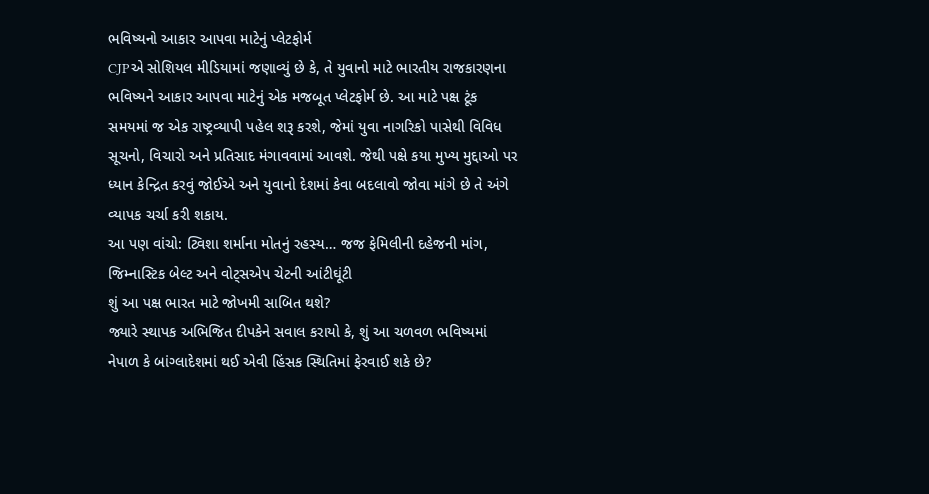ભવિષ્યનો આકાર આપવા માટેનું પ્લેટફોર્મ
CJPએ સોશિયલ મીડિયામાં જણાવ્યું છે કે, તે યુવાનો માટે ભારતીય રાજકારણના ભવિષ્યને આકાર આપવા માટેનું એક મજબૂત પ્લેટફોર્મ છે. આ માટે પક્ષ ટૂંક સમયમાં જ એક રાષ્ટ્રવ્યાપી પહેલ શરૂ કરશે, જેમાં યુવા નાગરિકો પાસેથી વિવિધ સૂચનો, વિચારો અને પ્રતિસાદ મંગાવવામાં આવશે. જેથી પક્ષે કયા મુખ્ય મુદ્દાઓ પર ધ્યાન કેન્દ્રિત કરવું જોઈએ અને યુવાનો દેશમાં કેવા બદલાવો જોવા માંગે છે તે અંગે વ્યાપક ચર્ચા કરી શકાય.
આ પણ વાંચો: ટ્વિશા શર્માના મોતનું રહસ્ય… જજ ફેમિલીની દહેજની માંગ, જિમ્નાસ્ટિક બેલ્ટ અને વોટ્સએપ ચેટની આંટીઘૂંટી
શું આ પક્ષ ભારત માટે જોખમી સાબિત થશે?
જ્યારે સ્થાપક અભિજિત દીપકેને સવાલ કરાયો કે, શું આ ચળવળ ભવિષ્યમાં નેપાળ કે બાંગ્લાદેશમાં થઈ એવી હિંસક સ્થિતિમાં ફેરવાઈ શકે છે?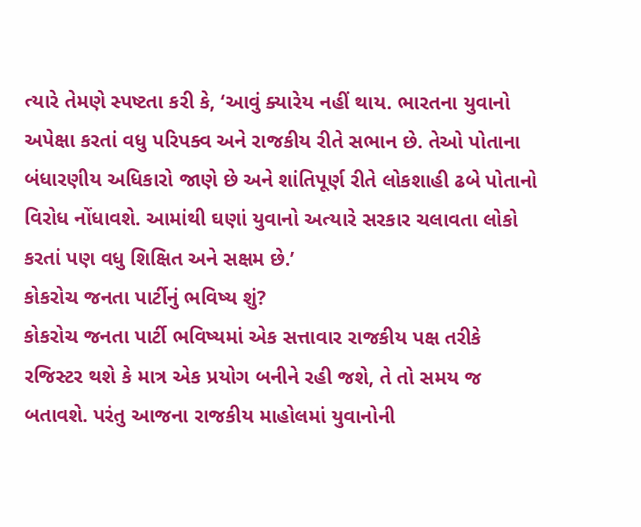ત્યારે તેમણે સ્પષ્ટતા કરી કે, ‘આવું ક્યારેય નહીં થાય. ભારતના યુવાનો અપેક્ષા કરતાં વધુ પરિપક્વ અને રાજકીય રીતે સભાન છે. તેઓ પોતાના બંધારણીય અધિકારો જાણે છે અને શાંતિપૂર્ણ રીતે લોકશાહી ઢબે પોતાનો વિરોધ નોંધાવશે. આમાંથી ઘણાં યુવાનો અત્યારે સરકાર ચલાવતા લોકો કરતાં પણ વધુ શિક્ષિત અને સક્ષમ છે.’
કોકરોચ જનતા પાર્ટીનું ભવિષ્ય શું?
કોકરોચ જનતા પાર્ટી ભવિષ્યમાં એક સત્તાવાર રાજકીય પક્ષ તરીકે રજિસ્ટર થશે કે માત્ર એક પ્રયોગ બનીને રહી જશે, તે તો સમય જ બતાવશે. પરંતુ આજના રાજકીય માહોલમાં યુવાનોની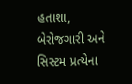હતાશા, બેરોજગારી અને સિસ્ટમ પ્રત્યેના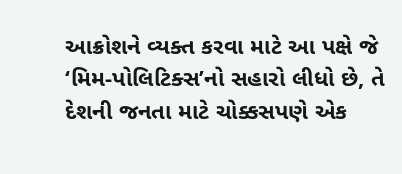આક્રોશને વ્યક્ત કરવા માટે આ પક્ષે જે ‘મિમ-પોલિટિક્સ’નો સહારો લીધો છે, તે દેશની જનતા માટે ચોક્કસપણે એક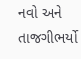નવો અને તાજગીભર્યો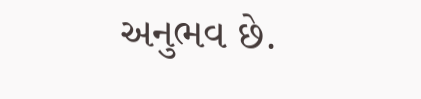અનુભવ છે.